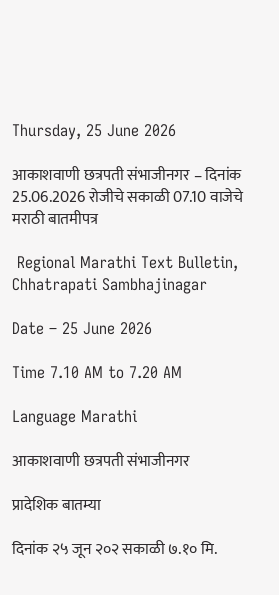Thursday, 25 June 2026

आकाशवाणी छत्रपती संभाजीनगर – दिनांक 25.06.2026 रोजीचे सकाळी 07.10 वाजेचे मराठी बातमीपत्र

 Regional Marathi Text Bulletin, Chhatrapati Sambhajinagar

Date – 25 June 2026

Time 7.10 AM to 7.20 AM

Language Marathi

आकाशवाणी छत्रपती संभाजीनगर

प्रादेशिक बातम्या

दिनांक २५ जून २०२ सकाळी ७.१० मि.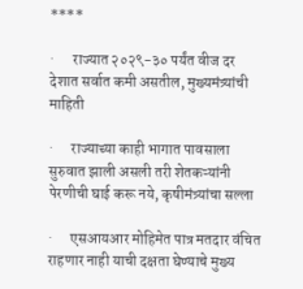****

·      राज्यात २०२९-३० पर्यंत वीज दर देशात सर्वात कमी असतील, मुख्यमंत्र्यांची माहिती

·      राज्याच्या काही भागात पावसाला सुरुवात झाली असली तरी शेतकऱ्यांनी पेरणीची घाई करू नये, कृषीमंत्र्यांचा सल्ला

·      एसआयआर मोहिमेत पात्र मतदार वंचित राहणार नाही याची दक्षता घेण्याचे मुख्य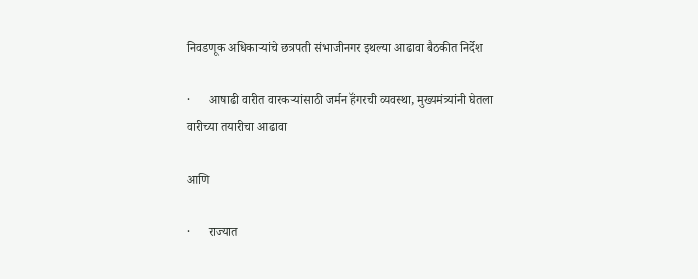निवडणूक अधिकाऱ्यांचे छत्रपती संभाजीनगर इथल्या आढावा बैठकीत निर्देश

·      आषाढी वारीत वारकऱ्यांसाठी जर्मन हॅंगरची व्यवस्था, मुख्यमंत्र्यांनी घेतला वारीच्या तयारीचा आढावा

आणि

·      राज्यात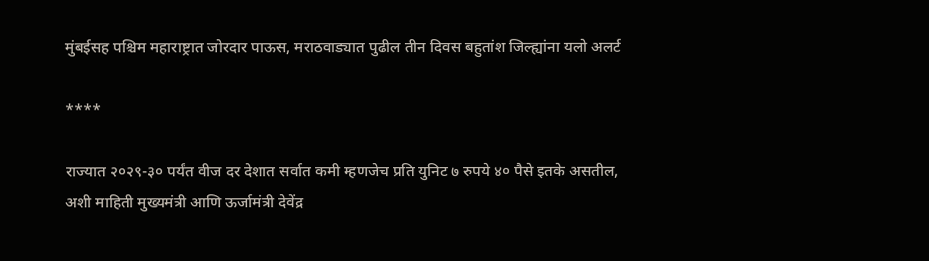मुंबईसह पश्चिम महाराष्ट्रात जोरदार पाऊस, मराठवाड्यात पुढील तीन दिवस बहुतांश जिल्ह्यांना यलो अलर्ट

****

राज्यात २०२९-३० पर्यंत वीज दर देशात सर्वात कमी म्हणजेच प्रति युनिट ७ रुपये ४० पैसे इतके असतील, अशी माहिती मुख्यमंत्री आणि ऊर्जामंत्री देवेंद्र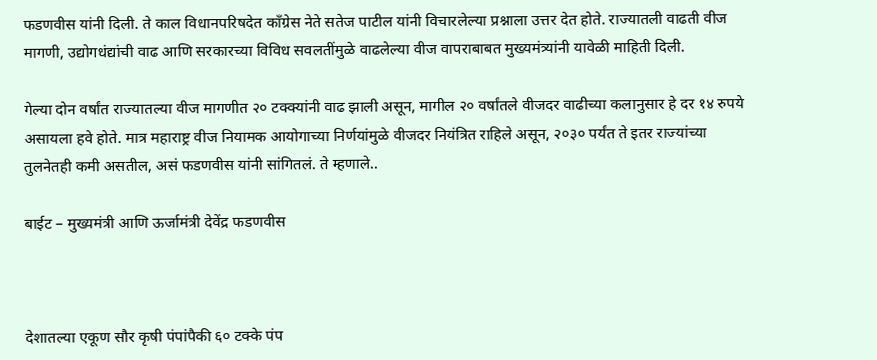फडणवीस यांनी दिली. ते काल विधानपरिषदेत काँग्रेस नेते सतेज पाटील यांनी विचारलेल्या प्रश्नाला उत्तर देत होते. राज्यातली वाढती वीज मागणी, उद्योगधंद्यांची वाढ आणि सरकारच्या विविध सवलतींमुळे वाढलेल्या वीज वापराबाबत मुख्यमंत्र्यांनी यावेळी माहिती दिली.

गेल्या दोन वर्षांत राज्यातल्या वीज मागणीत २० टक्क्यांनी वाढ झाली असून, मागील २० वर्षांतले वीजदर वाढीच्या कलानुसार हे दर १४ रुपये असायला हवे होते. मात्र महाराष्ट्र वीज नियामक आयोगाच्या निर्णयांमुळे वीजदर नियंत्रित राहिले असून, २०३० पर्यंत ते इतर राज्यांच्या तुलनेतही कमी असतील, असं फडणवीस यांनी सांगितलं. ते म्हणाले..

बाईट – मुख्यमंत्री आणि ऊर्जामंत्री देवेंद्र फडणवीस



देशातल्या एकूण सौर कृषी पंपांपैकी ६० टक्के पंप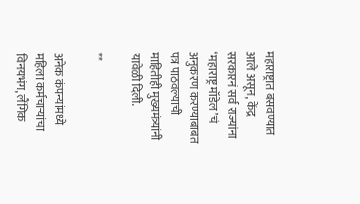महाराष्ट्रात बसवण्यात आले असून, केंद्र सरकारनं सर्व राज्यांना ‘महाराष्ट्र मॉडेल’चं अनुकरण करण्याबाबत पत्र पाठवल्याची माहितीही मुख्यमंत्र्यांनी यावेळी दिली.

**

अनेक कंपन्यांमध्ये महिला कर्मचाऱ्यांचा विनयभंग, लैंगिक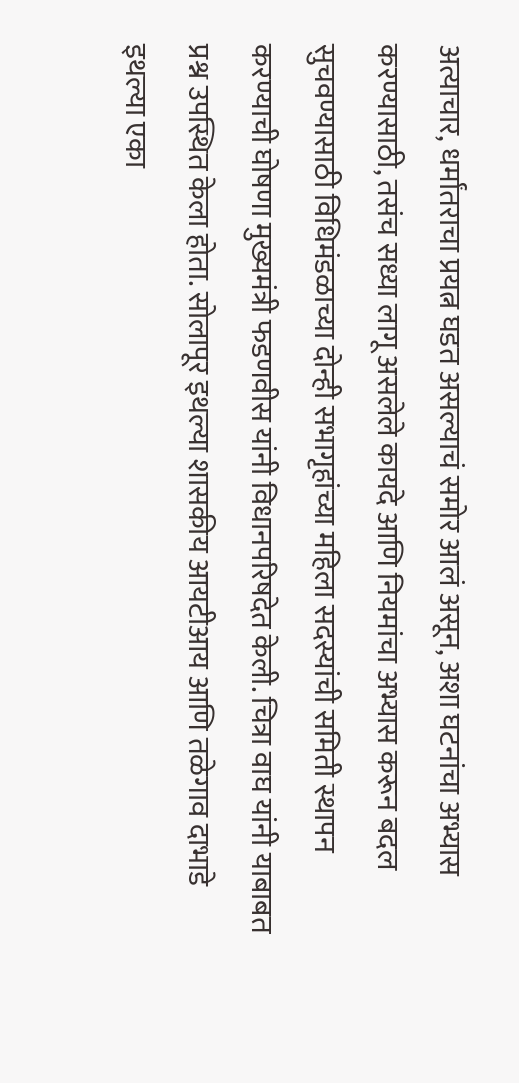अत्याचार, धर्मांतराचा प्रयत्न घडत असल्याचं समोर आलं असून, अशा घटनांचा अभ्यास करण्यासाठी, तसंच सध्या लागू असलेले कायदे आणि नियमांचा अभ्यास करून बदल सुचवण्यासाठी विधिमंडळाच्या दोन्ही सभागृहांच्या महिला सदस्यांची समिती स्थापन करण्याची घोषणा मुख्यमंत्री फडणवीस यांनी विधानपरिषदेत केली. चित्रा वाघ यांनी याबाबत प्रश्न उपस्थित केला होता. सोलापूर इथल्या शासकीय आयटीआय आणि तळेगाव दाभाडे इथल्या एका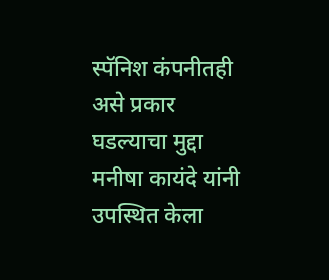स्पॅनिश कंपनीतही असे प्रकार घडल्याचा मुद्दा मनीषा कायंदे यांनी उपस्थित केला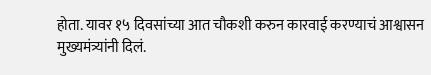होता. यावर १५ दिवसांच्या आत चौकशी करुन कारवाई करण्याचं आश्वासन मुख्यमंत्र्यांनी दिलं.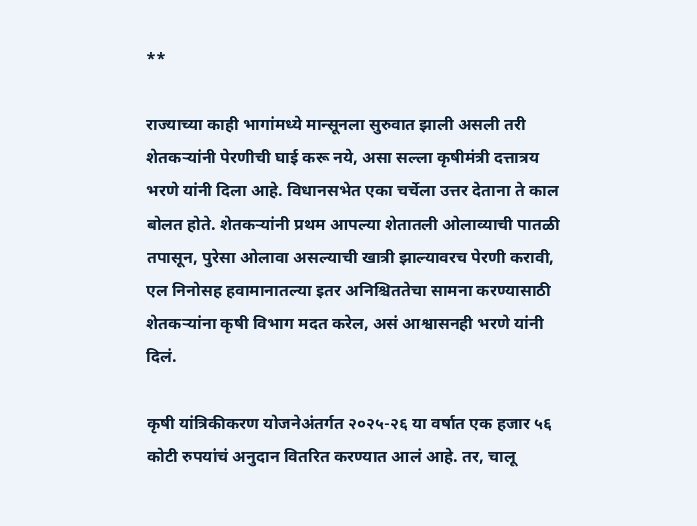**

राज्याच्या काही भागांमध्ये मान्सूनला सुरुवात झाली असली तरी शेतकऱ्यांनी पेरणीची घाई करू नये, असा सल्ला कृषीमंत्री दत्तात्रय भरणे यांनी दिला आहे. विधानसभेत एका चर्चेला उत्तर देताना ते काल बोलत होते. शेतकऱ्यांनी प्रथम आपल्या शेतातली ओलाव्याची पातळी तपासून, पुरेसा ओलावा असल्याची खात्री झाल्यावरच पेरणी करावी, एल निनोसह हवामानातल्या इतर अनिश्चिततेचा सामना करण्यासाठी शेतकऱ्यांना कृषी विभाग मदत करेल, असं आश्वासनही भरणे यांनी दिलं.

कृषी यांत्रिकीकरण योजनेअंतर्गत २०२५-२६ या वर्षात एक हजार ५६ कोटी रुपयांचं अनुदान वितरित करण्यात आलं आहे. तर, चालू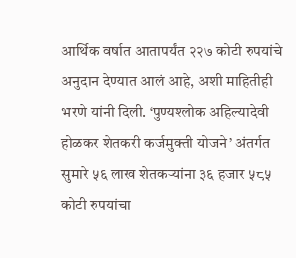आर्थिक वर्षात आतापर्यंत २२७ कोटी रुपयांचे अनुदान देण्यात आलं आहे, अशी माहितीही भरणे यांनी दिली. ‘पुण्यश्लोक अहिल्यादेवी होळकर शेतकरी कर्जमुक्ती योजने’ अंतर्गत सुमारे ५६ लाख शेतकऱ्यांना ३६ हजार ५८५ कोटी रुपयांचा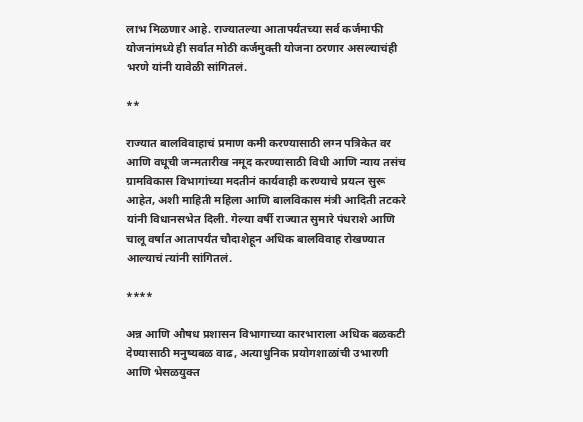लाभ मिळणार आहे. राज्यातल्या आतापर्यंतच्या सर्व कर्जमाफी योजनांमध्ये ही सर्वात मोठी कर्जमुक्ती योजना ठरणार असल्याचंही भरणे यांनी यावेळी सांगितलं.

**

राज्यात बालविवाहाचं प्रमाण कमी करण्यासाठी लग्न पत्रिकेत वर आणि वधूची जन्मतारीख नमूद करण्यासाठी विधी आणि न्याय तसंच ग्रामविकास विभागांच्या मदतीनं कार्यवाही करण्याचे प्रयत्न सुरू आहेत, अशी माहिती महिला आणि बालविकास मंत्री आदिती तटकरे यांनी विधानसभेत दिली. गेल्या वर्षी राज्यात सुमारे पंधराशे आणि चालू वर्षात आतापर्यंत चौदाशेहून अधिक बालविवाह रोखण्यात आल्याचं त्यांनी सांगितलं.

****

अन्न आणि औषध प्रशासन विभागाच्या कारभाराला अधिक बळकटी देण्यासाठी मनुष्यबळ वाढ, अत्याधुनिक प्रयोगशाळांची उभारणी आणि भेसळयुक्त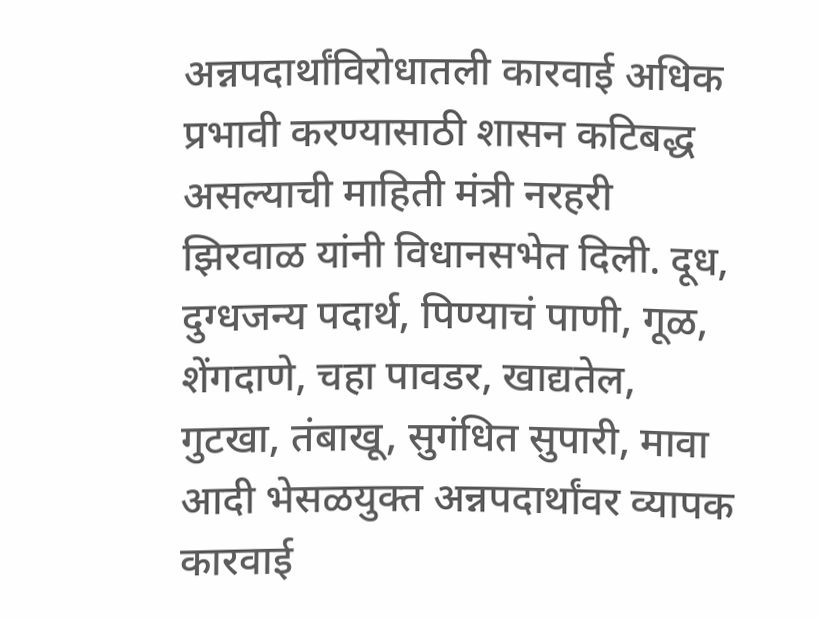अन्नपदार्थांविरोधातली कारवाई अधिक प्रभावी करण्यासाठी शासन कटिबद्ध असल्याची माहिती मंत्री नरहरी झिरवाळ यांनी विधानसभेत दिली. दूध, दुग्धजन्य पदार्थ, पिण्याचं पाणी, गूळ, शेंगदाणे, चहा पावडर, खाद्यतेल, गुटखा, तंबाखू, सुगंधित सुपारी, मावा आदी भेसळयुक्त अन्नपदार्थांवर व्यापक कारवाई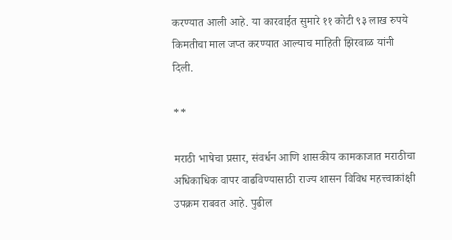करण्यात आली आहे. या कारवाईत सुमारे ११ कोटी ९३ लाख रुपये किमतीचा माल जप्त करण्यात आल्याच माहिती झिरवाळ यांनी दिली.

**

मराठी भाषेचा प्रसार, संवर्धन आणि शासकीय कामकाजात मराठीचा अधिकाधिक वापर वाढविण्यासाठी राज्य शासन विविध महत्त्वाकांक्षी उपक्रम राबवत आहे. पुढील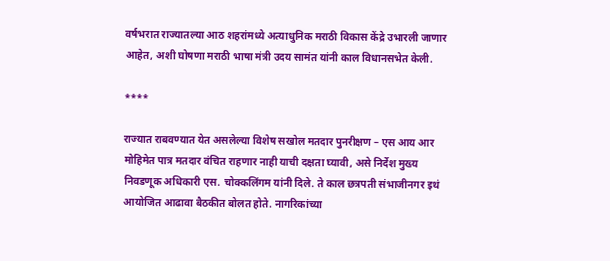वर्षभरात राज्यातल्या आठ शहरांमध्ये अत्याधुनिक मराठी विकास केंद्रे उभारली जाणार आहेत, अशी घोषणा मराठी भाषा मंत्री उदय सामंत यांनी काल विधानसभेत केली.

****

राज्यात राबवण्यात येत असलेल्या विशेष सखोल मतदार पुनरीक्षण – एस आय आर मोहिमेत पात्र मतदार वंचित राहणार नाही याची दक्षता घ्यावी, असे निर्देश मुख्य निवडणूक अधिकारी एस. चोक्कलिंगम यांनी दिले. ते काल छत्रपती संभाजीनगर इथं आयोजित आढावा बैठकीत बोलत होते. नागरिकांच्या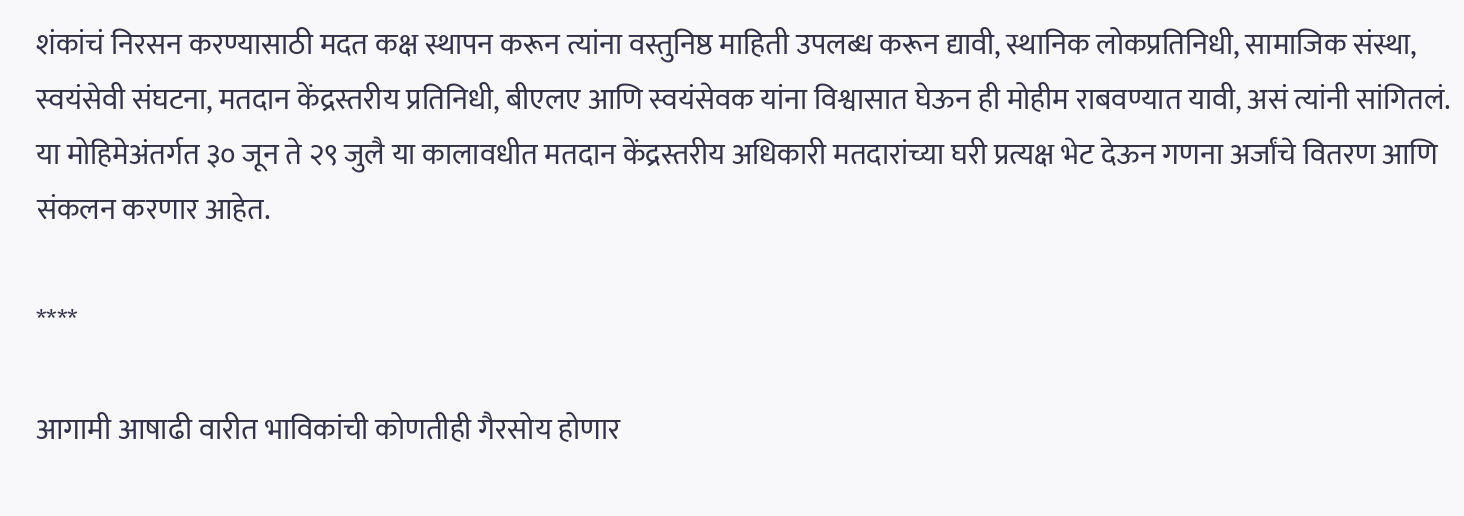शंकांचं निरसन करण्यासाठी मदत कक्ष स्थापन करून त्यांना वस्तुनिष्ठ माहिती उपलब्ध करून द्यावी, स्थानिक लोकप्रतिनिधी, सामाजिक संस्था, स्वयंसेवी संघटना, मतदान केंद्रस्तरीय प्रतिनिधी, बीएलए आणि स्वयंसेवक यांना विश्वासात घेऊन ही मोहीम राबवण्यात यावी, असं त्यांनी सांगितलं. या मोहिमेअंतर्गत ३० जून ते २९ जुलै या कालावधीत मतदान केंद्रस्तरीय अधिकारी मतदारांच्या घरी प्रत्यक्ष भेट देऊन गणना अर्जांचे वितरण आणि संकलन करणार आहेत.

****

आगामी आषाढी वारीत भाविकांची कोणतीही गैरसोय होणार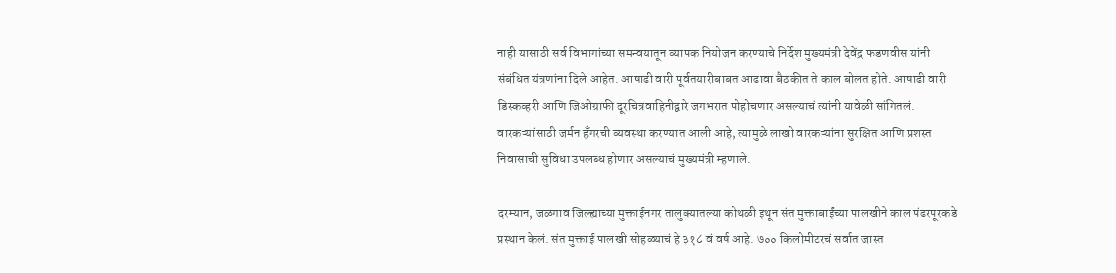नाही यासाठी सर्व विभागांच्या समन्वयातून व्यापक नियोजन करण्याचे निर्देश मुख्यमंत्री देवेंद्र फडणवीस यांनी संबंधित यंत्रणांना दिले आहेत. आषाढी वारी पूर्वतयारीबाबत आढावा बैठकीत ते काल बोलत होते. आषाढी वारी डिस्कव्हरी आणि जिओग्राफी दूरचित्रवाहिनीद्वारे जगभरात पोहोचणार असल्याचं त्यांनी यावेळी सांगितलं. वारकऱ्यांसाठी जर्मन हॅंगरची व्यवस्था करण्यात आली आहे, त्यामुळे लाखो वारकऱ्यांना सुरक्षित आणि प्रशस्त निवासाची सुविधा उपलब्ध होणार असल्याचं मुख्यमंत्री म्हणाले.

दरम्यान, जळगाव जिल्ह्याच्या मुक्ताईनगर तालुक्यातल्या कोथळी इथून संत मुक्ताबाईंच्या पालखीने काल पंढरपूरकडे प्रस्थान केलं. संत मुक्ताई पालखी सोहळ्याचं हे ३१८ वं वर्ष आहे. ७०० किलोमीटरचं सर्वात जास्त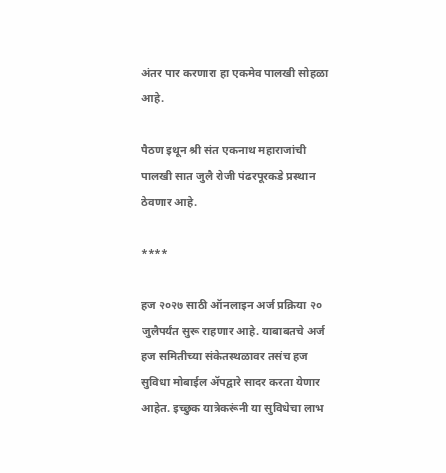अंतर पार करणारा हा एकमेव पालखी सोहळा आहे.

पैठण इथून श्री संत एकनाथ महाराजांची पालखी सात जुलै रोजी पंढरपूरकडे प्रस्थान ठेवणार आहे.

****

हज २०२७ साठी ऑनलाइन अर्ज प्रक्रिया २० जुलैपर्यंत सुरू राहणार आहे. याबाबतचे अर्ज हज समितीच्या संकेतस्थळावर तसंच हज सुविधा मोबाईल ॲपद्वारे सादर करता येणार आहेत. इच्छुक यात्रेकरूंनी या सुविधेचा लाभ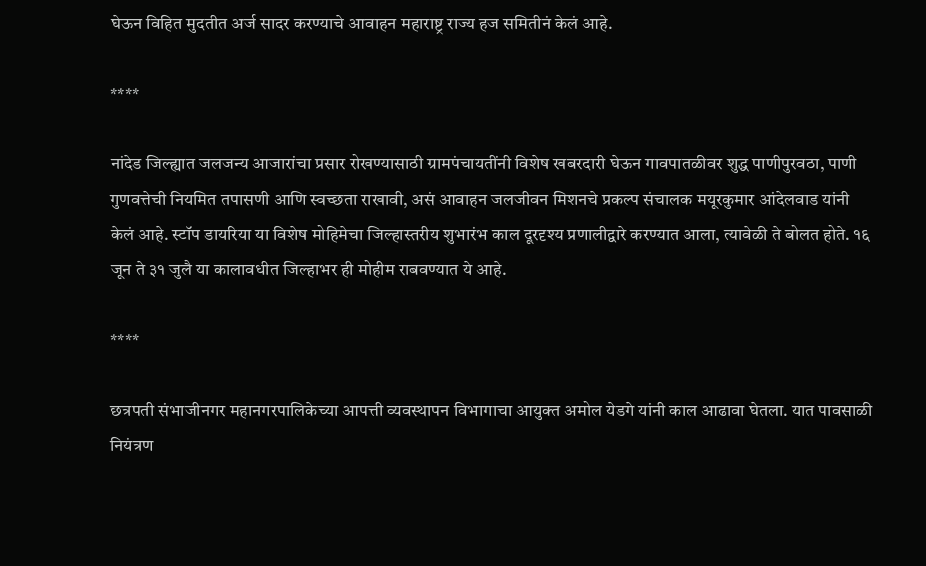घेऊन विहित मुदतीत अर्ज सादर करण्याचे आवाहन महाराष्ट्र राज्य हज समितीनं केलं आहे.

****

नांदेड जिल्ह्यात जलजन्य आजारांचा प्रसार रोखण्यासाठी ग्रामपंचायतींनी विशेष खबरदारी घेऊन गावपातळीवर शुद्ध पाणीपुरवठा, पाणी गुणवत्तेची नियमित तपासणी आणि स्वच्छता राखावी, असं आवाहन जलजीवन मिशनचे प्रकल्प संचालक मयूरकुमार आंदेलवाड यांनी केलं आहे. स्टॉप डायरिया या विशेष मोहिमेचा जिल्हास्तरीय शुभारंभ काल दूरदृश्य प्रणालीद्वारे करण्यात आला, त्यावेळी ते बोलत होते. १६ जून ते ३१ जुलै या कालावधीत जिल्हाभर ही मोहीम राबवण्यात ये आहे.

****

छत्रपती संभाजीनगर महानगरपालिकेच्या आपत्ती व्यवस्थापन विभागाचा आयुक्त अमोल येडगे यांनी काल आढावा घेतला. यात पावसाळी नियंत्रण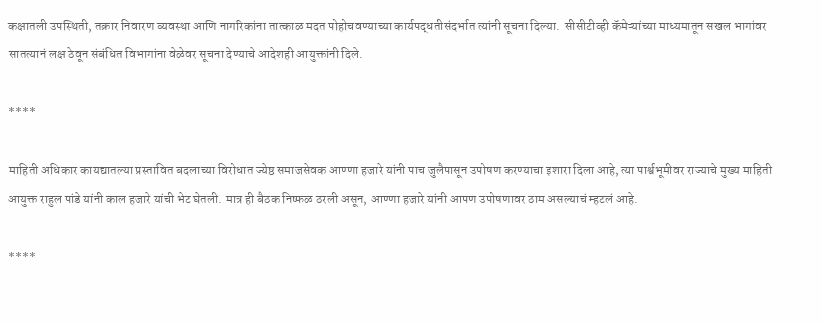कक्षातली उपस्थिती, तक्रार निवारण व्यवस्था आणि नागरिकांना तात्काळ मदत पोहोचवण्याच्या कार्यपद्धतीसंदर्भात त्यांनी सूचना दिल्या.  सीसीटीव्ही कॅमेऱ्यांच्या माध्यमातून सखल भागांवर सातत्यानं लक्ष ठेवून संबंधित विभागांना वेळेवर सूचना देण्याचे आदेशही आयुक्तांनी दिले.

****

माहिती अधिकार कायद्यातल्या प्रस्तावित बदलाच्या विरोधात ज्येष्ठ समाजसेवक आण्णा हजारे यांनी पाच जुलैपासून उपोषण करण्याचा इशारा दिला आहे, त्या पार्श्वभूमीवर राज्याचे मुख्य माहिती आयुक्त राहुल पांडे यांनी काल हजारे यांची भेट घेतली. मात्र ही बैठक निष्फळ ठरली असून, आण्णा हजारे यांनी आपण उपोषणावर ठाम असल्याचं म्हटलं आहे.

****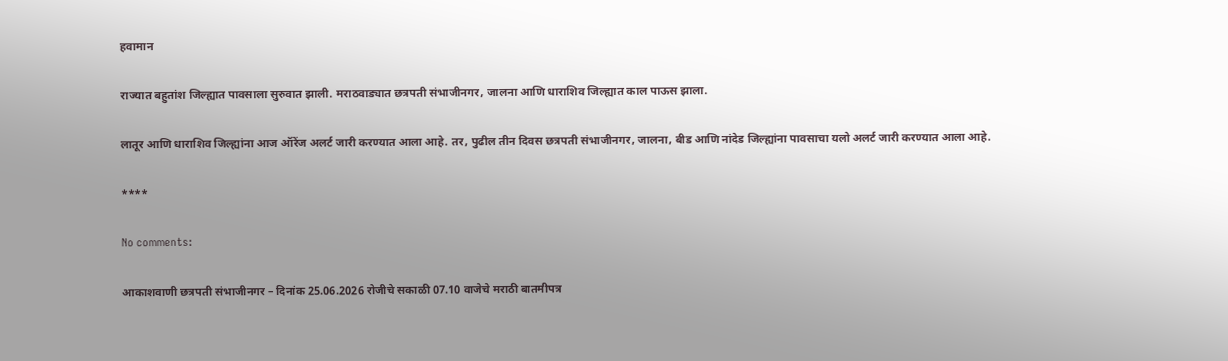हवामान

राज्यात बहुतांश जिल्ह्यात पावसाला सुरुवात झाली. मराठवाड्यात छत्रपती संभाजीनगर, जालना आणि धाराशिव जिल्ह्यात काल पाऊस झाला.

लातूर आणि धाराशिव जिल्ह्यांना आज ऑरेंज अलर्ट जारी करण्यात आला आहे. तर, पुढील तीन दिवस छत्रपती संभाजीनगर, जालना, बीड आणि नांदेड जिल्ह्यांना पावसाचा यलो अलर्ट जारी करण्यात आला आहे.

****

No comments:

आकाशवाणी छत्रपती संभाजीनगर – दिनांक 25.06.2026 रोजीचे सकाळी 07.10 वाजेचे मराठी बातमीपत्र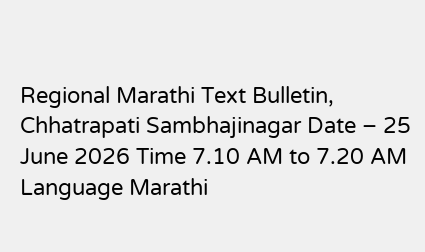Regional Marathi Text Bulletin, Chhatrapati Sambhajinagar Date – 25 June 2026 Time 7.10 AM to 7.20 AM Language Marathi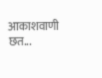आकाशवाणी छत...